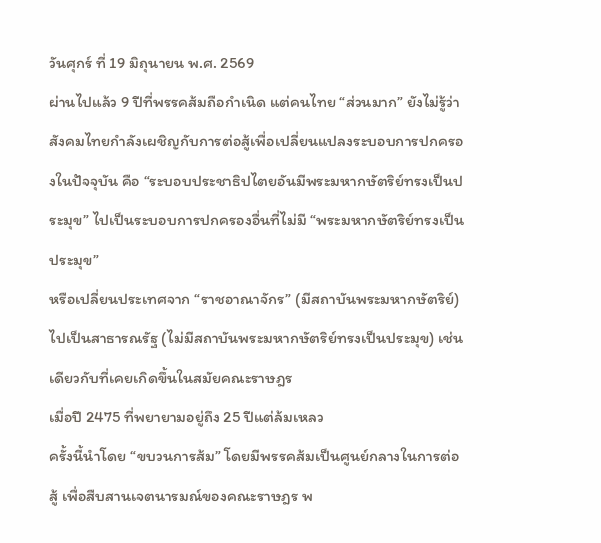วันศุกร์ ที่ 19 มิถุนายน พ.ศ. 2569
ผ่านไปแล้ว 9 ปีที่พรรคส้มถือกำเนิด แต่คนไทย “ส่วนมาก” ยังไม่รู้ว่าสังคมไทยกำลังเผชิญกับการต่อสู้เพื่อเปลี่ยนแปลงระบอบการปกครองในปัจจุบัน คือ “ระบอบประชาธิปไตยอันมีพระมหากษัตริย์ทรงเป็นประมุข” ไปเป็นระบอบการปกครองอื่นที่ไม่มี “พระมหากษัตริย์ทรงเป็นประมุข”
หรือเปลี่ยนประเทศจาก “ราชอาณาจักร” (มีสถาบันพระมหากษัตริย์) ไปเป็นสาธารณรัฐ (ไม่มีสถาบันพระมหากษัตริย์ทรงเป็นประมุข) เช่นเดียวกับที่เคยเกิดขึ้นในสมัยคณะราษฎร
เมื่อปี 2475 ที่พยายามอยู่ถึง 25 ปีแต่ล้มเหลว
ครั้งนี้นำโดย “ขบวนการส้ม” โดยมีพรรคส้มเป็นศูนย์กลางในการต่อสู้ เพื่อสืบสานเจตนารมณ์ของคณะราษฎร พ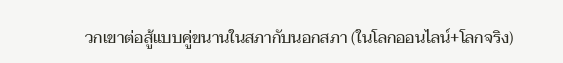วกเขาต่อสู้แบบคู่ขนานในสภากับนอกสภา (ในโลกออนไลน์+โลกจริง)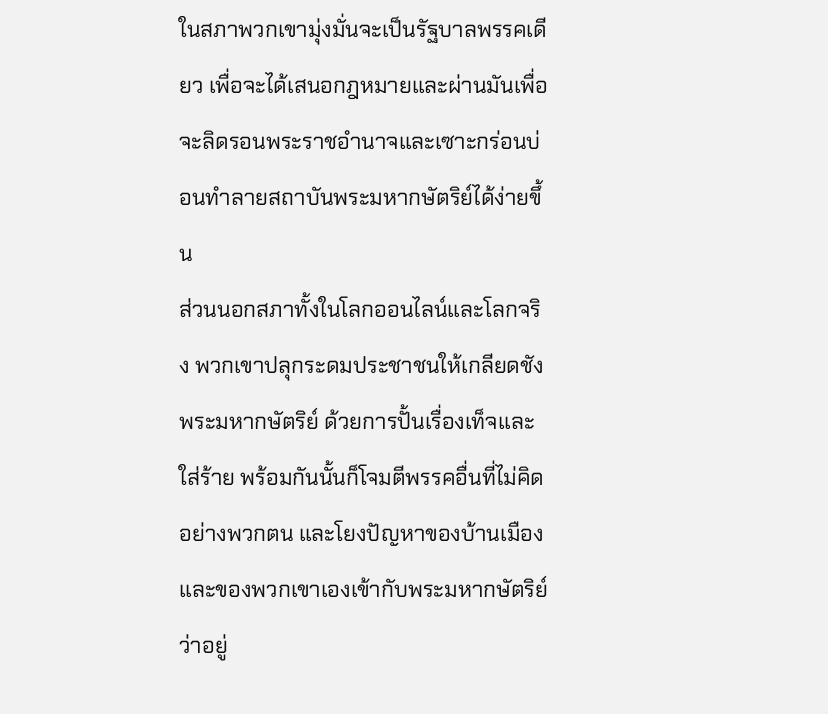ในสภาพวกเขามุ่งมั่นจะเป็นรัฐบาลพรรคเดียว เพื่อจะได้เสนอกฎหมายและผ่านมันเพื่อจะลิดรอนพระราชอำนาจและเซาะกร่อนบ่อนทำลายสถาบันพระมหากษัตริย์ได้ง่ายขึ้น
ส่วนนอกสภาทั้งในโลกออนไลน์และโลกจริง พวกเขาปลุกระดมประชาชนให้เกลียดชังพระมหากษัตริย์ ด้วยการปั้นเรื่องเท็จและใส่ร้าย พร้อมกันนั้นก็โจมตีพรรคอื่นที่ไม่คิดอย่างพวกตน และโยงปัญหาของบ้านเมืองและของพวกเขาเองเข้ากับพระมหากษัตริย์ว่าอยู่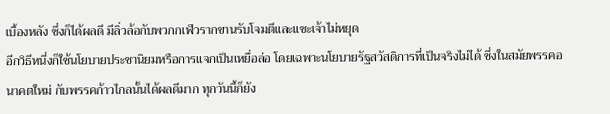เบื้องหลัง ซึ่งก็ได้ผลดี มีลิ่วล้อกับพวกกเฬวรากขานรับโจมตีและแซะเจ้าไม่หยุด
อีกวิธีหนี่งก็ใช้นโยบายประชานิยมหรือการแจกเป็นเหยื่อล่อ โดยเฉพาะนโยบายรัฐสวัสดิการที่เป็นจริงไม่ได้ ซึ่งในสมัยพรรคอนาคตใหม่ กับพรรคก้าวไกลนั้นได้ผลดีมาก ทุกวันนี้ก็ยัง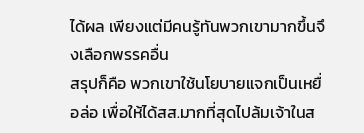ได้ผล เพียงแต่มีคนรู้ทันพวกเขามากขึ้นจึงเลือกพรรคอื่น
สรุปก็คือ พวกเขาใช้นโยบายแจกเป็นเหยื่อล่อ เพื่อให้ได้สส.มากที่สุดไปล้มเจ้าในส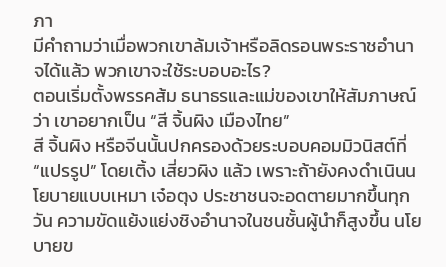ภา
มีคำถามว่าเมื่อพวกเขาล้มเจ้าหรือลิดรอนพระราชอำนาจได้แล้ว พวกเขาจะใช้ระบอบอะไร?
ตอนเริ่มตั้งพรรคส้ม ธนาธรและแม่ของเขาให้สัมภาษณ์ว่า เขาอยากเป็น “สี จิ้นผิง เมืองไทย”
สี จิ้นผิง หรือจีนนั้นปกครองด้วยระบอบคอมมิวนิสต์ที่ “แปรรูป” โดยเติ้ง เสี่ยวผิง แล้ว เพราะถ้ายังคงดำเนินนโยบายแบบเหมา เจ๋อตุง ประชาชนจะอดตายมากขึ้นทุกวัน ความขัดแย้งแย่งชิงอำนาจในชนชั้นผู้นำก็สูงขึ้น นโยบายข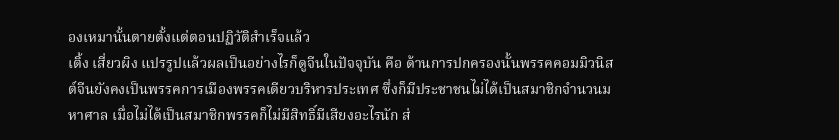องเหมานั้นตายตั้งแต่ตอนปฏิวัติสำเร็จแล้ว
เติ้ง เสี่ยวผิง แปรรูปแล้วผลเป็นอย่างไรก็ดูจีนในปัจจุบัน คือ ด้านการปกครองนั้นพรรคคอมมิวนิสต์จีนยังคงเป็นพรรคการเมืองพรรคเดียวบริหารประเทศ ซึ่งก็มีประชาชนไม่ได้เป็นสมาชิกจำนวนมหาศาล เมื่อไม่ได้เป็นสมาชิกพรรคก็ไม่มีสิทธิ์มีเสียงอะไรนัก ส่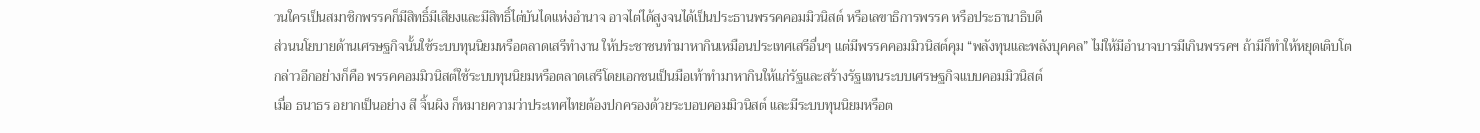วนใครเป็นสมาชิกพรรคก็มีสิทธิ์มีเสียงและมีสิทธิ์ไต่บันไดแห่งอำนาจ อาจไต่ได้สูงจนได้เป็นประธานพรรคคอมมิวนิสต์ หรือเลขาธิการพรรค หรือประธานาธิบดี
ส่วนนโยบายด้านเศรษฐกิจนั้นใช้ระบบทุนนิยมหรือตลาดเสรีทำงาน ให้ประชาชนทำมาหากินเหมือนประเทศเสรีอื่นๆ แต่มีพรรคคอมมิวนิสต์คุม “พลังทุนและพลังบุคคล” ไม่ให้มีอำนาจบารมีเกินพรรคฯ ถ้ามีก็ทำให้หยุดเติบโต
กล่าวอีกอย่างก็คือ พรรคคอมมิวนิสต์ใช้ระบบทุนนิยมหรือตลาดเสรีโดยเอกชนเป็นมือเท้าทำมาหากินให้แก่รัฐและสร้างรัฐแทนระบบเศรษฐกิจแบบคอมมิวนิสต์
เมื่อ ธนาธร อยากเป็นอย่าง สี จิ้นผิง ก็หมายความว่าประเทศไทยต้องปกครองด้วยระบอบคอมมิวนิสต์ และมีระบบทุนนิยมหรือต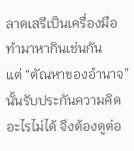ลาดเสรีเป็นเครื่องมือทำมาหากินเช่นกัน
แต่ “ตัณหาของอำนาจ” นั้นรับประกันความคิดอะไรไม่ได้ จึงต้องดูต่อ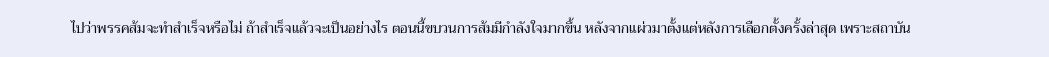ไปว่าพรรคส้มจะทำสำเร็จหรือไม่ ถ้าสำเร็จแล้วจะเป็นอย่างไร ตอนนี้ขบวนการส้มมีกำลังใจมากขึ้น หลังจากแผ่วมาตั้งแต่หลังการเลือกตั้งครั้งล่าสุด เพราะสถาบัน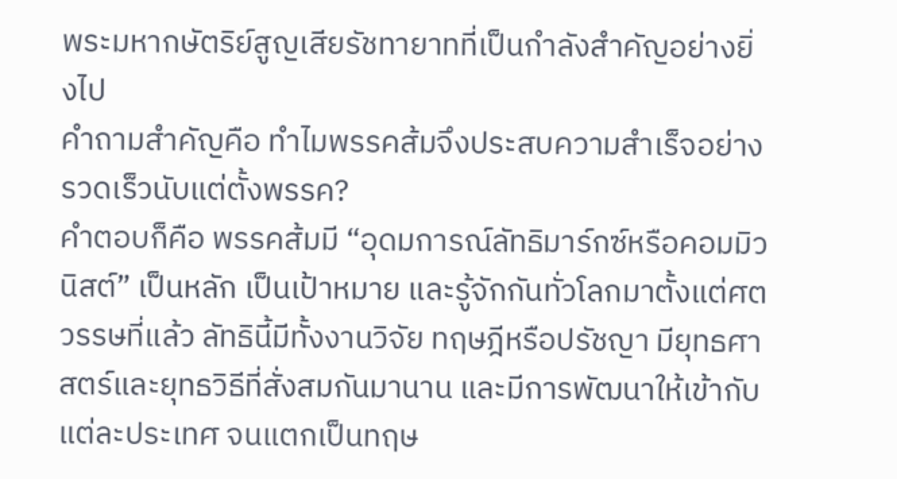พระมหากษัตริย์สูญเสียรัชทายาทที่เป็นกำลังสำคัญอย่างยิ่งไป
คำถามสำคัญคือ ทำไมพรรคส้มจึงประสบความสำเร็จอย่างรวดเร็วนับแต่ตั้งพรรค?
คำตอบก็คือ พรรคส้มมี “อุดมการณ์ลัทธิมาร์กซ์หรือคอมมิวนิสต์” เป็นหลัก เป็นเป้าหมาย และรู้จักกันทั่วโลกมาตั้งแต่ศตวรรษที่แล้ว ลัทธินี้มีทั้งงานวิจัย ทฤษฎีหรือปรัชญา มียุทธศาสตร์และยุทธวิธีที่สั่งสมกันมานาน และมีการพัฒนาให้เข้ากับแต่ละประเทศ จนแตกเป็นทฤษ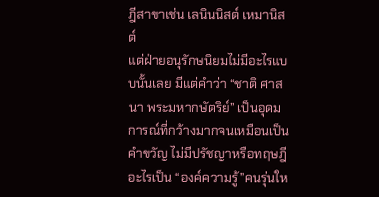ฎีสาขาเช่น เลนินนิสต์ เหมานิสต์
แต่ฝ่ายอนุรักษนิยมไม่มีอะไรแบบนั้นเลย มีแต่คำว่า “ชาติ ศาสนา พระมหากษัตริย์” เป็นอุดมการณ์ที่กว้างมากจนเหมือนเป็นคำขวัญ ไม่มีปรัชญาหรือทฤษฎีอะไรเป็น “องค์ความรู้”คนรุ่นให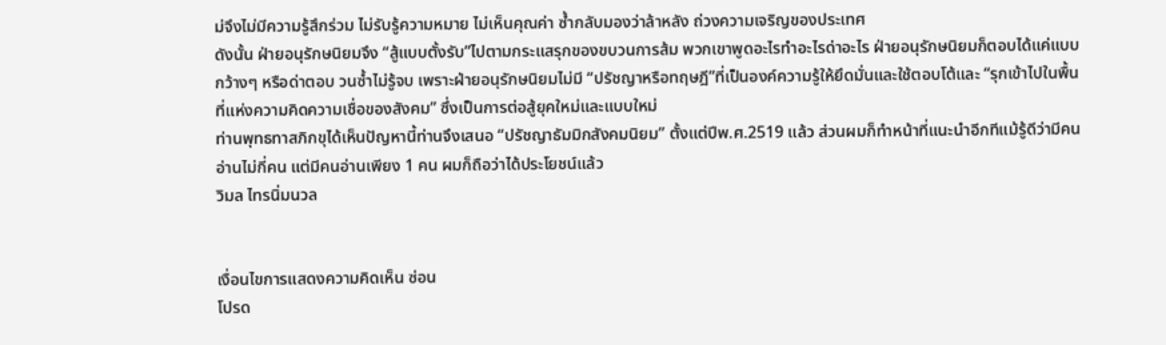ม่จึงไม่มีความรู้สึกร่วม ไม่รับรู้ความหมาย ไม่เห็นคุณค่า ซ้ำกลับมองว่าล้าหลัง ถ่วงความเจริญของประเทศ
ดังนั้น ฝ่ายอนุรักษนิยมจึง “สู้แบบตั้งรับ”ไปตามกระแสรุกของขบวนการส้ม พวกเขาพูดอะไรทำอะไรด่าอะไร ฝ่ายอนุรักษนิยมก็ตอบได้แค่แบบกว้างๆ หรือด่าตอบ วนซ้ำไม่รู้จบ เพราะฝ่ายอนุรักษนิยมไม่มี “ปรัชญาหรือทฤษฎี”ที่เป็นองค์ความรู้ให้ยึดมั่นและใช้ตอบโต้และ “รุกเข้าไปในพื้นที่แห่งความคิดความเชื่อของสังคม” ซึ่งเป็นการต่อสู้ยุคใหม่และแบบใหม่
ท่านพุทธทาสภิกขุได้เห็นปัญหานี้ท่านจึงเสนอ “ปรัชญาธัมมิกสังคมนิยม” ตั้งแต่ปีพ.ศ.2519 แล้ว ส่วนผมก็ทำหน้าที่แนะนำอีกทีแม้รู้ดีว่ามีคนอ่านไม่กี่คน แต่มีคนอ่านเพียง 1 คน ผมก็ถือว่าได้ประโยชน์แล้ว
วิมล ไทรนิ่มนวล


เงื่อนไขการแสดงความคิดเห็น ซ่อน
โปรด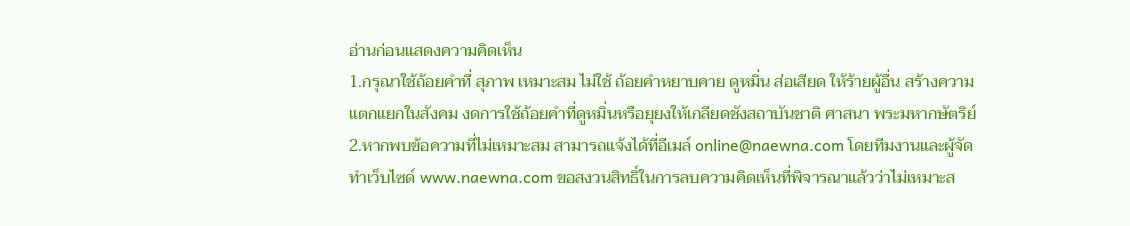อ่านก่อนแสดงความคิดเห็น
1.กรุณาใช้ถ้อยคำที่ สุภาพ เหมาะสม ไม่ใช้ ถ้อยคำหยาบคาย ดูหมิ่น ส่อเสียด ให้ร้ายผู้อื่น สร้างความแตกแยกในสังคม งดการใช้ถ้อยคำที่ดูหมิ่นหรือยุยงให้เกลียดชังสถาบันชาติ ศาสนา พระมหากษัตริย์
2.หากพบข้อความที่ไม่เหมาะสม สามารถแจ้งได้ที่อีเมล์ online@naewna.com โดยทีมงานและผู้จัดทำเว็บไซด์ www.naewna.com ขอสงวนสิทธิ์ในการลบความคิดเห็นที่พิจารณาแล้วว่าไม่เหมาะส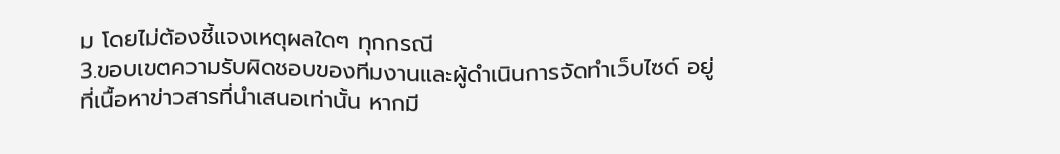ม โดยไม่ต้องชี้แจงเหตุผลใดๆ ทุกกรณี
3.ขอบเขตความรับผิดชอบของทีมงานและผู้ดำเนินการจัดทำเว็บไซด์ อยู่ที่เนื้อหาข่าวสารที่นำเสนอเท่านั้น หากมี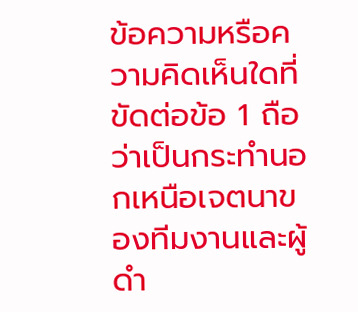ข้อความหรือความคิดเห็นใดที่ขัดต่อข้อ 1 ถือว่าเป็นกระทำนอกเหนือเจตนาของทีมงานและผู้ดำ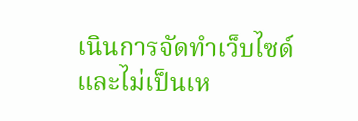เนินการจัดทำเว็บไซด์ และไม่เป็นเห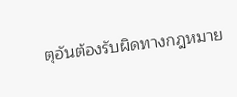ตุอันต้องรับผิดทางกฎหมาย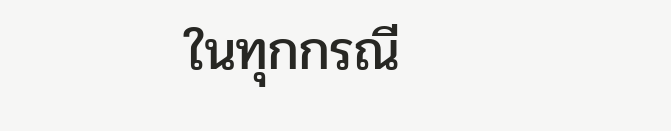ในทุกกรณี